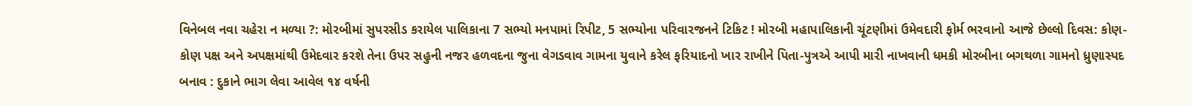વિનેબલ નવા ચહેરા ન મળ્યા ?: મોરબીમાં સુપરસીડ કરાયેલ પાલિકાના 7 સભ્યો મનપામાં રિપીટ, 5 સભ્યોના પરિવારજનને ટિકિટ ! મોરબી મહાપાલિકાની ચૂંટણીમાં ઉમેવદારી ફોર્મ ભરવાનો આજે છેલ્લો દિવસ: કોણ-કોણ પક્ષ અને અપક્ષમાંથી ઉમેદવાર કરશે તેના ઉપર સહુની નજર હળવદના જુના વેગડવાવ ગામના યુવાને કરેલ ફરિયાદનો ખાર રાખીને પિતા-પુત્રએ આપી મારી નાખવાની ધમકી મોરબીના બગથળા ગામનો ધ્રુણાસ્પદ બનાવ : દુકાને ભાગ લેવા આવેલ ૧૪ વર્ષની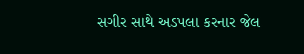સગીર સાથે અડપલા કરનાર જેલ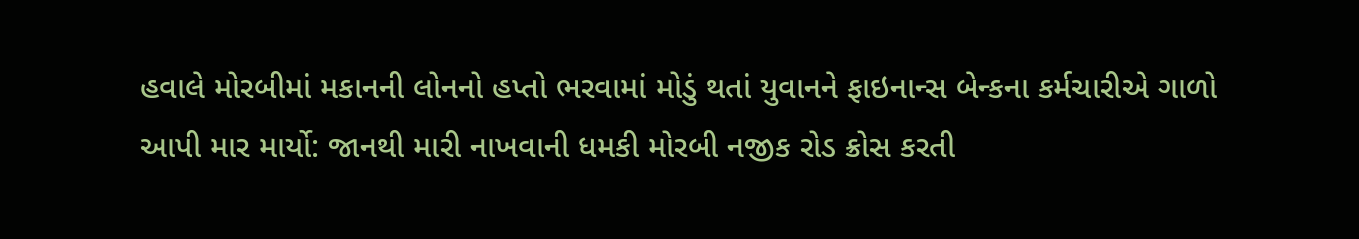હવાલે મોરબીમાં મકાનની લોનનો હપ્તો ભરવામાં મોડું થતાં યુવાનને ફાઇનાન્સ બેન્કના કર્મચારીએ ગાળો આપી માર માર્યો: જાનથી મારી નાખવાની ધમકી મોરબી નજીક રોડ ક્રોસ કરતી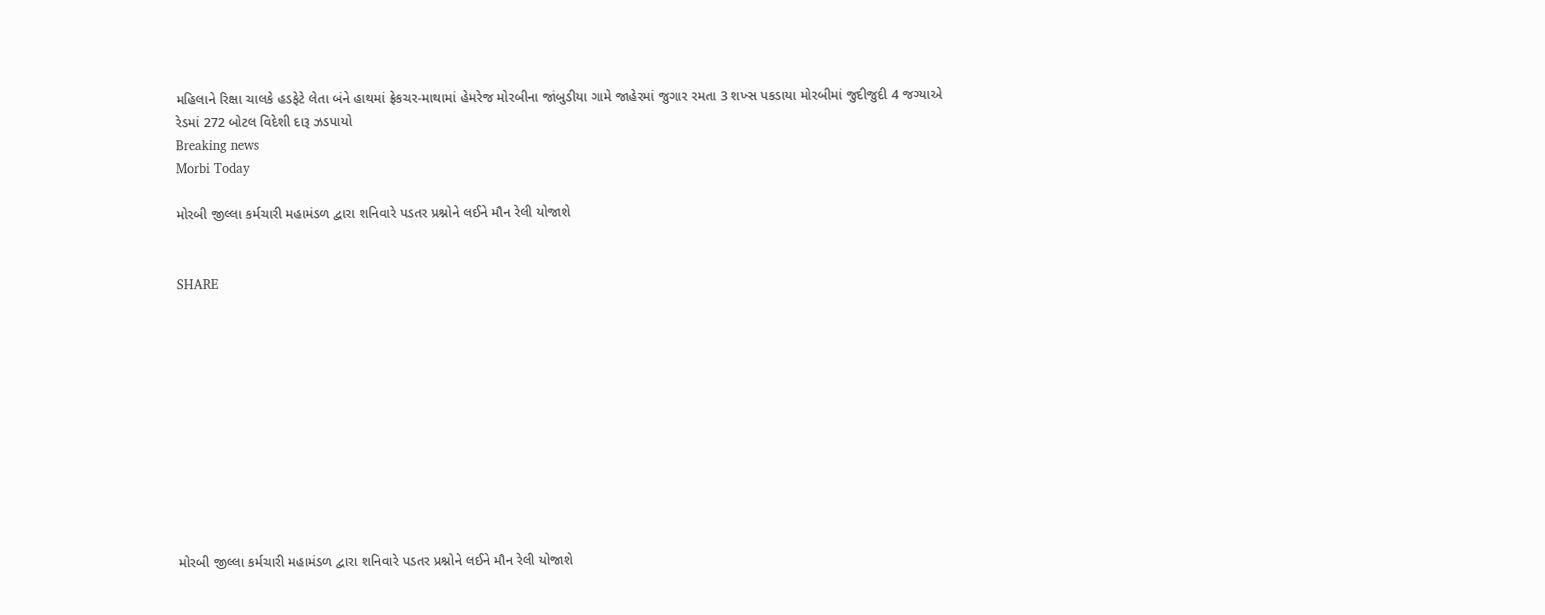મહિલાને રિક્ષા ચાલકે હડફેટે લેતા બંને હાથમાં ફ્રેકચર-માથામાં હેમરેજ મોરબીના જાંબુડીયા ગામે જાહેરમાં જુગાર રમતા 3 શખ્સ પકડાયા મોરબીમાં જુદીજુદી 4 જગ્યાએ રેડમાં 272 બોટલ વિદેશી દારૂ ઝડપાયો
Breaking news
Morbi Today

મોરબી જીલ્લા કર્મચારી મહામંડળ દ્વારા શનિવારે પડતર પ્રશ્નોને લઈને મૌન રેલી યોજાશે


SHARE











મોરબી જીલ્લા કર્મચારી મહામંડળ દ્વારા શનિવારે પડતર પ્રશ્નોને લઈને મૌન રેલી યોજાશે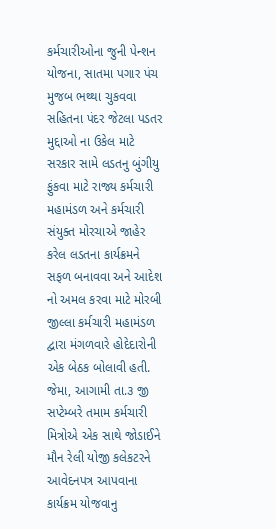કર્મચારીઓના જુની પેન્શન યોજના, સાતમા પગાર પંચ મુજબ ભથ્થા ચુકવવા સહિતના પંદર જેટલા પડતર મુદ્દાઓ ના ઉકેલ માટે સરકાર સામે લડતનુ બુંગીયુ ફુંકવા માટે રાજ્ય કર્મચારી મહામંડળ અને કર્મચારી સંયુક્ત મોરચાએ જાહેર કરેલ લડતના કાર્યક્રમને સફળ બનાવવા અને આદેશ નો અમલ કરવા માટે મોરબી જીલ્લા કર્મચારી મહામંડળ દ્વારા મંગળવારે હોદેદારોની એક બેઠક બોલાવી હતી. જેમા, આગામી તા.૩ જી સપ્ટેમ્બરે તમામ કર્મચારી મિત્રોએ એક સાથે જોડાઈને મૌન રેલી યોજી કલેકટરને આવેદનપત્ર આપવાના કાર્યક્રમ યોજવાનુ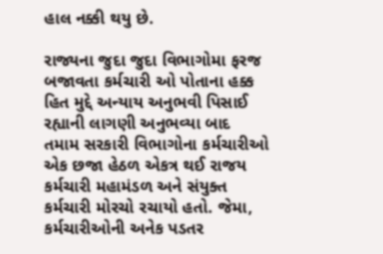હાલ નક્કી થયુ છે.

રાજ્યના જુદા જુદા વિભાગોમા ફરજ બજાવતા કર્મચારી ઓ પોતાના હક્ક હિત મુદ્દે અન્યાય અનુભવી પિસાઈ રહ્યાની લાગણી અનુભવ્યા બાદ તમામ સરકારી વિભાગોના કર્મચારીઓ એક છજા હેઠળ એકત્ર થઈ રાજય કર્મચારી મહામંડળ અને સંયુક્ત કર્મચારી મોરચો રચાયો હતો. જેમા, કર્મચારીઓની અનેક પડતર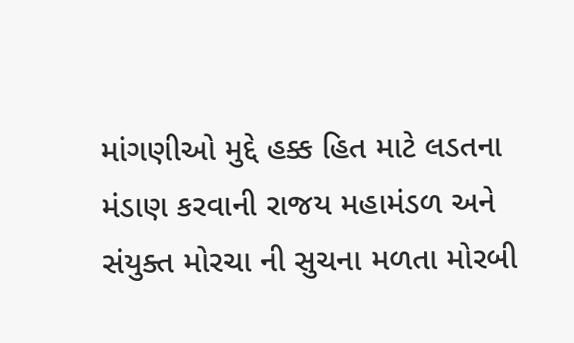માંગણીઓ મુદ્દે હક્ક હિત માટે લડતના મંડાણ કરવાની રાજય મહામંડળ અને સંયુક્ત મોરચા ની સુચના મળતા મોરબી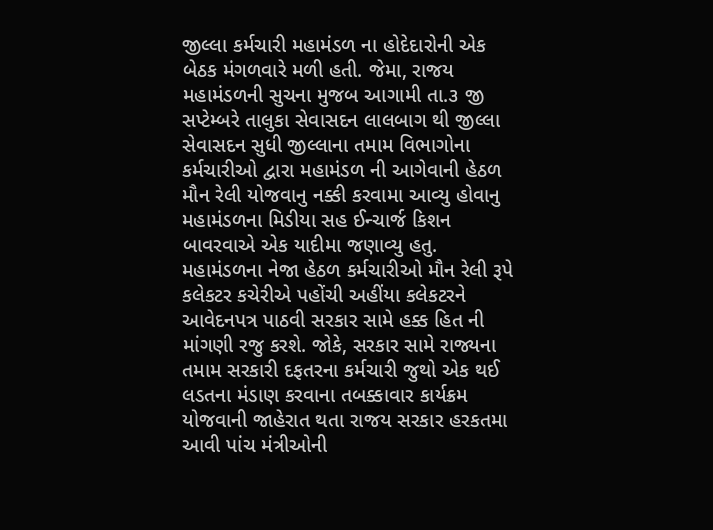જીલ્લા કર્મચારી મહામંડળ ના હોદેદારોની એક બેઠક મંગળવારે મળી હતી. જેમા, રાજય મહામંડળની સુચના મુજબ આગામી તા.૩ જી સપ્ટેમ્બરે તાલુકા સેવાસદન લાલબાગ થી જીલ્લા સેવાસદન સુધી જીલ્લાના તમામ વિભાગોના કર્મચારીઓ દ્વારા મહામંડળ ની આગેવાની હેઠળ મૌન રેલી યોજવાનુ નક્કી કરવામા આવ્યુ હોવાનુ મહામંડળના મિડીયા સહ ઈન્ચાર્જ કિશન બાવરવાએ એક યાદીમા જણાવ્યુ હતુ. મહામંડળના નેજા હેઠળ કર્મચારીઓ મૌન રેલી રૂપે કલેકટર કચેરીએ પહોંચી અહીંયા કલેકટરને આવેદનપત્ર પાઠવી સરકાર સામે હક્ક હિત ની માંગણી રજુ કરશે. જોકે, સરકાર સામે રાજ્યના તમામ સરકારી દફતરના કર્મચારી જુથો એક થઈ લડતના મંડાણ કરવાના તબક્કાવાર કાર્યક્રમ યોજવાની જાહેરાત થતા રાજય સરકાર હરકતમા આવી પાંચ મંત્રીઓની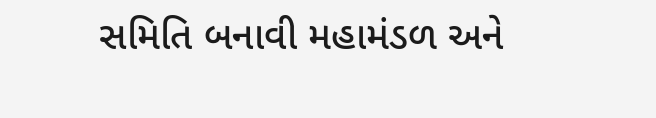સમિતિ બનાવી મહામંડળ અને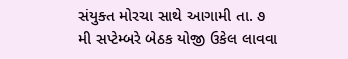સંયુક્ત મોરચા સાથે આગામી તા. ૭ મી સપ્ટેમ્બરે બેઠક યોજી ઉકેલ લાવવા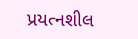પ્રયત્નશીલ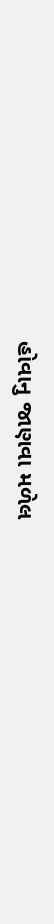હોવાનુ જાણવા મળેલ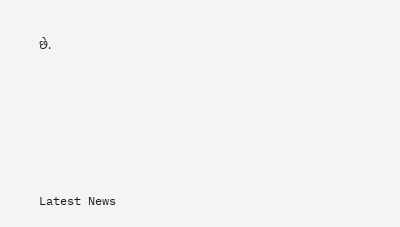છે.






Latest News